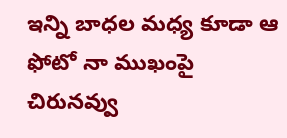ఇన్ని బాధల మధ్య కూడా ఆ ఫోటో నా ముఖంపై చిరునవ్వు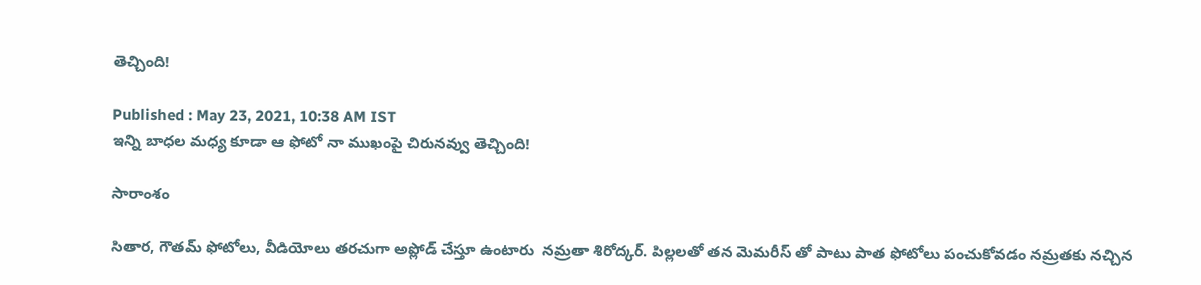తెచ్చింది!

Published : May 23, 2021, 10:38 AM IST
ఇన్ని బాధల మధ్య కూడా ఆ ఫోటో నా ముఖంపై చిరునవ్వు తెచ్చింది!

సారాంశం

సితార, గౌతమ్ ఫోటోలు, వీడియోలు తరచుగా అప్లోడ్ చేస్తూ ఉంటారు  నమ్రతా శిరోద్కర్. పిల్లలతో తన మెమరీస్ తో పాటు పాత ఫోటోలు పంచుకోవడం నమ్రతకు నచ్చిన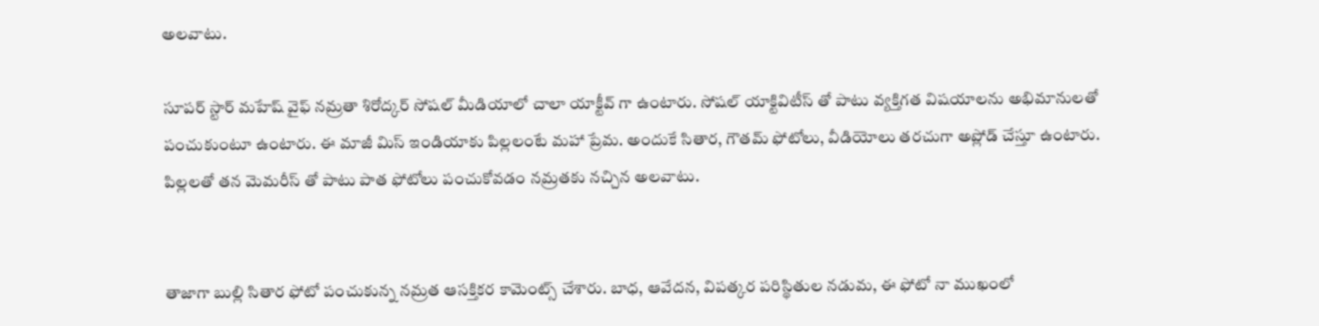అలవాటు.

సూపర్ స్టార్ మహేష్ వైఫ్ నమ్రతా శిరోద్కర్ సోషల్ మీడియాలో చాలా యాక్టీవ్ గా ఉంటారు. సోషల్ యాక్టివిటీస్ తో పాటు వ్యక్తిగత విషయాలను అభిమానులతో పంచుకుంటూ ఉంటారు. ఈ మాజీ మిస్ ఇండియాకు పిల్లలంటే మహా ప్రేమ. అందుకే సితార, గౌతమ్ ఫోటోలు, వీడియోలు తరచుగా అప్లోడ్ చేస్తూ ఉంటారు. పిల్లలతో తన మెమరీస్ తో పాటు పాత ఫోటోలు పంచుకోవడం నమ్రతకు నచ్చిన అలవాటు.


తాజాగా బుల్లి సితార ఫోటో పంచుకున్న నమ్రత ఆసక్తికర కామెంట్స్ చేశారు. బాధ, ఆవేదన, విపత్కర పరిస్థితుల నడుమ, ఈ ఫోటో నా ముఖంలో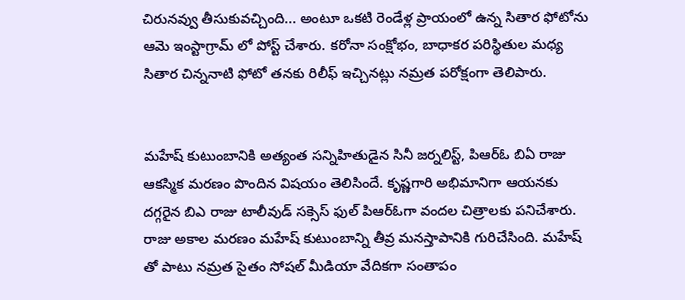చిరునవ్వు తీసుకువచ్చింది... అంటూ ఒకటి రెండేళ్ల ప్రాయంలో ఉన్న సితార ఫోటోను ఆమె ఇంస్టాగ్రామ్ లో పోస్ట్ చేశారు. కరోనా సంక్షోభం, బాధాకర పరిస్థితుల మధ్య  సితార చిన్ననాటి ఫోటో తనకు రిలీఫ్ ఇచ్చినట్లు నమ్రత పరోక్షంగా తెలిపారు.


మహేష్ కుటుంబానికి అత్యంత సన్నిహితుడైన సినీ జర్నలిస్ట్, పిఆర్ఓ బిఏ రాజు ఆకస్మిక మరణం పొందిన విషయం తెలిసిందే. కృష్ణగారి అభిమానిగా ఆయనకు దగ్గరైన బిఎ రాజు టాలీవుడ్ సక్సెస్ ఫుల్ పిఆర్ఓగా వందల చిత్రాలకు పనిచేశారు. రాజు అకాల మరణం మహేష్ కుటుంబాన్ని తీవ్ర మనస్తాపానికి గురిచేసింది. మహేష్ తో పాటు నమ్రత సైతం సోషల్ మీడియా వేదికగా సంతాపం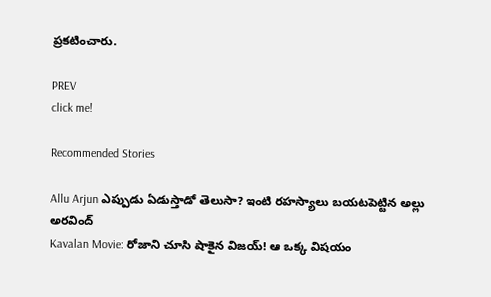ప్రకటించారు.

PREV
click me!

Recommended Stories

Allu Arjun ఎప్పుడు ఏడుస్తాడో తెలుసా? ఇంటి రహస్యాలు బయటపెట్టిన అల్లు అరవింద్‌
Kavalan Movie: రోజాని చూసి షాకైన విజయ్! ఆ ఒక్క విషయం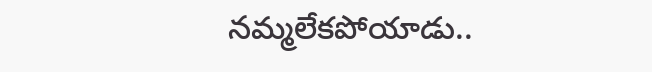నమ్మలేకపోయాడు..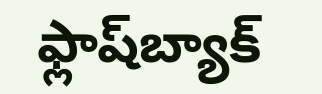ఫ్లాష్‌బ్యాక్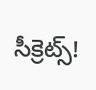సీక్రెట్స్!